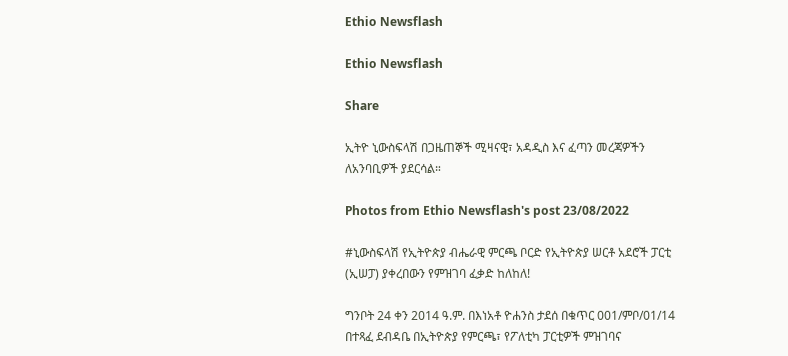Ethio Newsflash

Ethio Newsflash

Share

ኢትዮ ኒውስፍላሽ በጋዜጠኞች ሚዛናዊ፣ አዳዲስ እና ፈጣን መረጃዎችን ለአንባቢዎች ያደርሳል።

Photos from Ethio Newsflash's post 23/08/2022

#ኒውስፍላሽ የኢትዮጵያ ብሔራዊ ምርጫ ቦርድ የኢትዮጵያ ሠርቶ አደሮች ፓርቲ (ኢሠፓ) ያቀረበውን የምዝገባ ፈቃድ ከለከለ!

ግንቦት 24 ቀን 2014 ዓ.ም. በእነአቶ ዮሐንስ ታደሰ በቁጥር 001/ምቦ/01/14 በተጻፈ ደብዳቤ በኢትዮጵያ የምርጫ፣ የፖለቲካ ፓርቲዎች ምዝገባና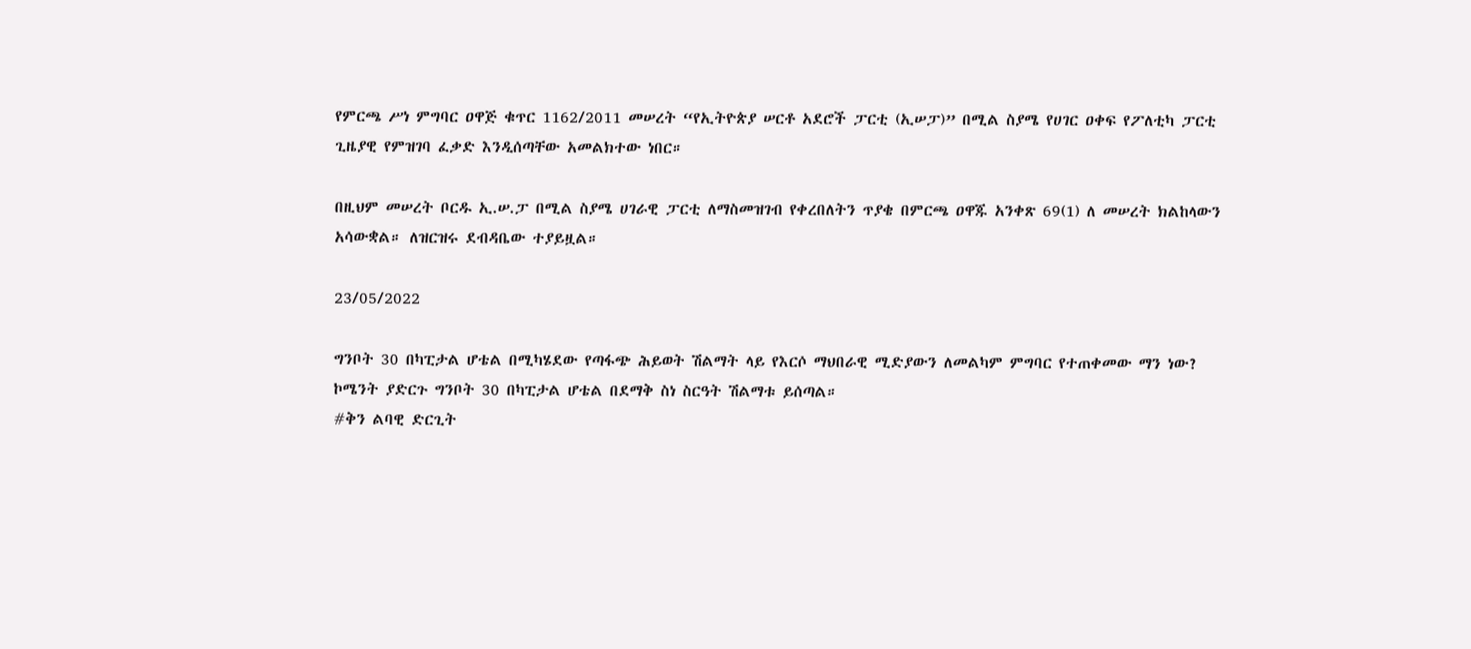የምርጫ ሥነ ምግባር ዐዋጅ ቁጥር 1162/2011 መሠረት “የኢትዮጵያ ሠርቶ አደሮች ፓርቲ (ኢሠፓ)” በሚል ስያሜ የሀገር ዐቀፍ የፖለቲካ ፓርቲ ጊዜያዊ የምዝገባ ፈቃድ እንዲሰጣቸው አመልክተው ነበር።

በዚህም መሠረት ቦርዱ ኢ.ሠ.ፓ በሚል ስያሜ ሀገራዊ ፓርቲ ለማስመዝገብ የቀረበለትን ጥያቄ በምርጫ ዐዋጁ አንቀጽ 69(1) ለ መሠረት ክልከላውን አሳውቋል። ለዝርዝሩ ደብዳቤው ተያይዟል።

23/05/2022

ግንቦት 30 በካፒታል ሆቴል በሚካሄደው የጣፋጭ ሕይወት ሽልማት ላይ የእርሶ ማህበራዊ ሚድያውን ለመልካም ምግባር የተጠቀመው ማን ነው?
ኮሜንት ያድርጉ ግንቦት 30 በካፒታል ሆቴል በደማቅ ስነ ስርዓት ሽልማቱ ይሰጣል።
#ቅን ልባዊ ድርጊት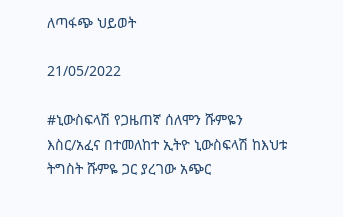ለጣፋጭ ህይወት

21/05/2022

#ኒውስፍላሽ የጋዜጠኛ ሰለሞን ሹምዬን እስር/አፈና በተመለከተ ኢትዮ ኒውስፍላሽ ከእህቱ ትግስት ሹምዬ ጋር ያረገው አጭር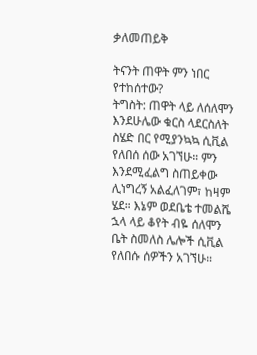ቃለመጠይቅ

ትናንት ጠዋት ምን ነበር የተከሰተው?
ትግስት: ጠዋት ላይ ለሰለሞን እንደሁሌው ቁርስ ላደርስለት ስሄድ በር የሚያንኳኳ ሲቪል የለበሰ ሰው አገኘሁ። ምን እንደሚፈልግ ስጠይቀው ሊነግረኝ አልፈለገም፣ ከዛም ሄደ። እኔም ወደቤቴ ተመልሼ ኋላ ላይ ቆየት ብዬ ሰለሞን ቤት ስመለስ ሌሎች ሲቪል የለበሱ ሰዎችን አገኘሁ።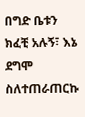በግድ ቤቱን ክፈቺ አሉኝ፣ እኔ ደግሞ ስለተጠራጠርኩ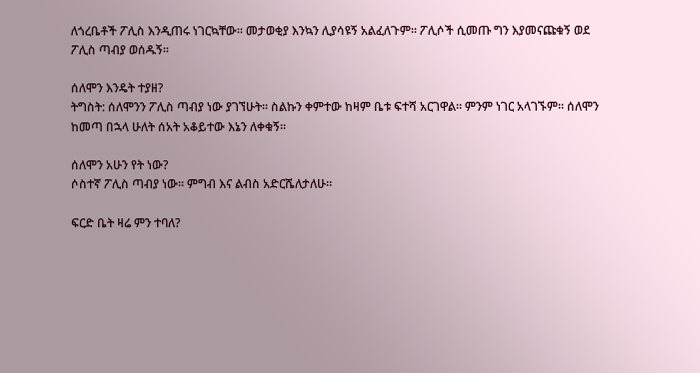ለጎረቤቶች ፖሊስ እንዲጠሩ ነገርኳቸው። መታወቂያ እንኳን ሊያሳዩኝ አልፈለጉም። ፖሊሶች ሲመጡ ግን እያመናጩቁኝ ወደ ፖሊስ ጣብያ ወሰዱኝ።

ሰለሞን እንዴት ተያዘ?
ትግስት: ሰለሞንን ፖሊስ ጣብያ ነው ያገኘሁት። ስልኩን ቀምተው ከዛም ቤቱ ፍተሻ አርገዋል። ምንም ነገር አላገኙም። ሰለሞን ከመጣ በኋላ ሁለት ሰአት አቆይተው እኔን ለቀቁኝ።

ሰለሞን አሁን የት ነው?
ሶስተኛ ፖሊስ ጣብያ ነው። ምግብ እና ልብስ አድርሼለታለሁ።

ፍርድ ቤት ዛሬ ምን ተባለ?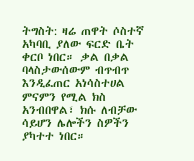ትግስት: ዛሬ ጠዋት ሶስተኛ አካባቢ ያለው ፍርድ ቤት ቀርቦ ነበር። ቃል በቃል ባላስታውሰውም ብጥብጥ እንዲፈጠር አነሳስተሀል ምናምን የሚል ክስ አንብበዋል፣ ክሱ ለብቻው ሳይሆን ሌሎችን ስዎችን ያካተተ ነበር።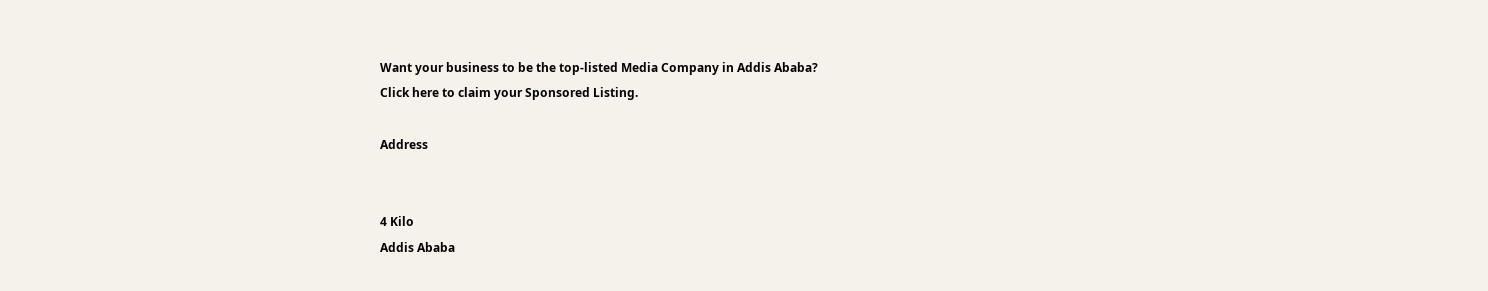Want your business to be the top-listed Media Company in Addis Ababa?
Click here to claim your Sponsored Listing.

Address


4 Kilo
Addis Ababa